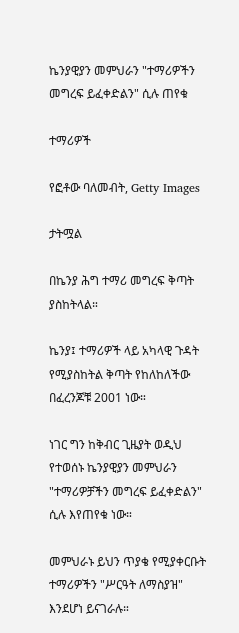ኬንያዊያን መምህራን "ተማሪዎችን መግረፍ ይፈቀድልን" ሲሉ ጠየቁ

ተማሪዎች

የፎቶው ባለመብት, Getty Images

ታትሟል

በኬንያ ሕግ ተማሪ መግረፍ ቅጣት ያስከትላል።

ኬንያ፤ ተማሪዎች ላይ አካላዊ ጉዳት የሚያስከትል ቅጣት የከለከለችው በፈረንጆቹ 2001 ነው።

ነገር ግን ከቅብር ጊዜያት ወዲህ የተወሰኑ ኬንያዊያን መምህራን "ተማሪዎቻችን መግረፍ ይፈቀድልን" ሲሉ እየጠየቁ ነው።

መምህራኑ ይህን ጥያቄ የሚያቀርቡት ተማሪዎችን "ሥርዓት ለማስያዝ" እንደሆነ ይናገራሉ።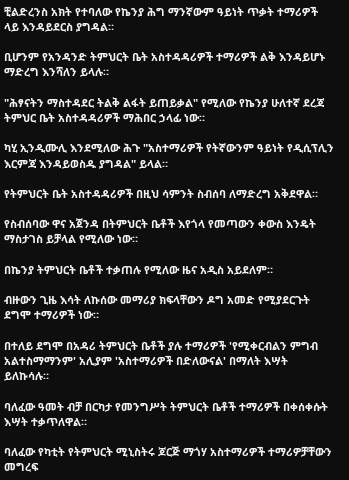ቺልድረንስ አክት የተባለው የኬንያ ሕግ ማንኛውም ዓይነት ጥቃት ተማሪዎች ላይ እንዳይደርስ ያግዳል።

ቢሆንም የአንዳንድ ትምህርት ቤት አስተዳዳሪዎች ተማሪዎች ልቅ እንዳይሆኑ ማድረግ እንሻለን ይላሉ።

"ሕፃናትን ማስተዳደር ትልቅ ልፋት ይጠይቃል" የሚለው የኬንያ ሁለተኛ ደረጃ ትምህር ቤት አስተዳዳሪዎች ማሕበር ኃላፊ ነው።

ካሂ ኢንዲሙሊ እንደሚለው ሕጉ "አስተማሪዎች የትኛውንም ዓይነት የዲሲፕሊን እርምጃ እንዳይወስዱ ያግዳል" ይላል።

የትምህርት ቤት አስተዳዳሪዎች በዚህ ሳምንት ስብሰባ ለማድረግ አቅደዋል።

የስብሰባው ዋና አጀንዳ በትምህርት ቤቶች እየጎላ የመጣውን ቀውስ እንዴት ማስታገስ ይቻላል የሚለው ነው።

በኬንያ ትምህርት ቤቶች ተቃጠሉ የሚለው ዜና አዲስ አይደለም።

ብዙውን ጊዜ እሳት ለኩሰው መማሪያ ክፍላቸውን ዶግ አመድ የሚያደርጉት ደግሞ ተማሪዎች ነው።

በተለይ ደግሞ በአዳሪ ትምህርት ቤቶች ያሉ ተማሪዎች 'የሚቀርብልን ምግብ አልተስማማንም' አሊያም 'አስተማሪዎች በድለውናል' በማለት እሣት ይለኩሳሉ።

ባለፈው ዓመት ብቻ በርካታ የመንግሥት ትምህርት ቤቶች ተማሪዎች በቀሰቀሱት እሣት ተቃጥለዋል።

ባለፈው የካቲት የትምህርት ሚኒስትሩ ጆርጅ ማጎሃ አስተማሪዎች ተማሪዎቻቸውን መግረፍ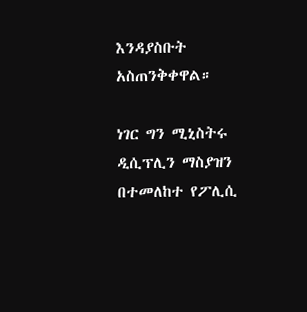እንዳያስቡት አስጠንቅቀዋል።

ነገር ግን ሚኒስትሩ ዲሲፕሊን ማስያዝን በተመለከተ የፖሊሲ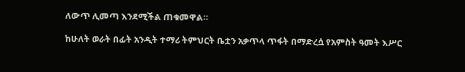ለውጥ ሊመጣ እንደሚችል ጠቁመዋል።

ከሁለት ወራት በፊት አንዲት ተማሪ ትምህርት ቤቷን አቃጥላ ጥፋት በማድረሷ የአምስት ዓመት እሥር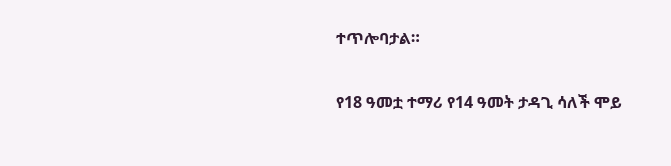ተጥሎባታል።

የ18 ዓመቷ ተማሪ የ14 ዓመት ታዳጊ ሳለች ሞይ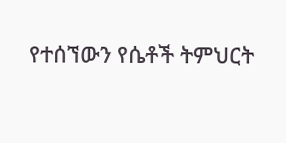የተሰኘውን የሴቶች ትምህርት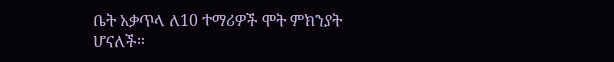ቤት አቃጥላ ለ10 ተማሪዎች ሞት ምክንያት ሆናለች።